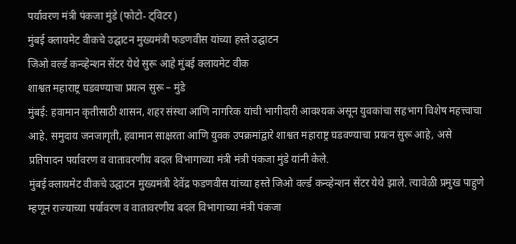पर्यावरण मंत्री पंकजा मुंडे (फोटो- ट्विटर)
मुंबई क्लायमेट वीकचे उद्घाटन मुख्यमंत्री फडणवीस यांच्या हस्ते उद्घाटन
जिओ वर्ल्ड कन्व्हेन्शन सेंटर येथे सुरू आहे मुंबई क्लायमेट वीक
शाश्वत महाराष्ट्र घडवण्याचा प्रयत्न सुरू – मुंडे
मुंबई: हवामान कृतीसाठी शासन, शहर संस्था आणि नागरिक यांची भागीदारी आवश्यक असून युवकांचा सहभाग विशेष महत्त्वाचा आहे. समुदाय जनजागृती, हवामान साक्षरता आणि युवक उपक्रमांद्वारे शाश्वत महाराष्ट्र घडवण्याचा प्रयत्न सुरू आहे, असे प्रतिपादन पर्यावरण व वातावरणीय बदल विभागाच्या मंत्री मंत्री पंकजा मुंडे यांनी केले.
मुंबई क्लायमेट वीकचे उद्घाटन मुख्यमंत्री देवेंद्र फडणवीस यांच्या हस्ते जिओ वर्ल्ड कन्व्हेन्शन सेंटर येथे झाले. त्यावेळी प्रमुख पाहुणे म्हणून राज्याच्या पर्यावरण व वातावरणीय बदल विभागाच्या मंत्री पंकजा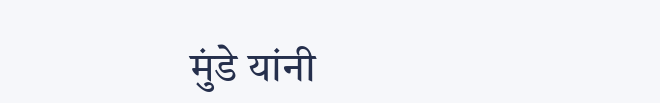मुंडे यांनी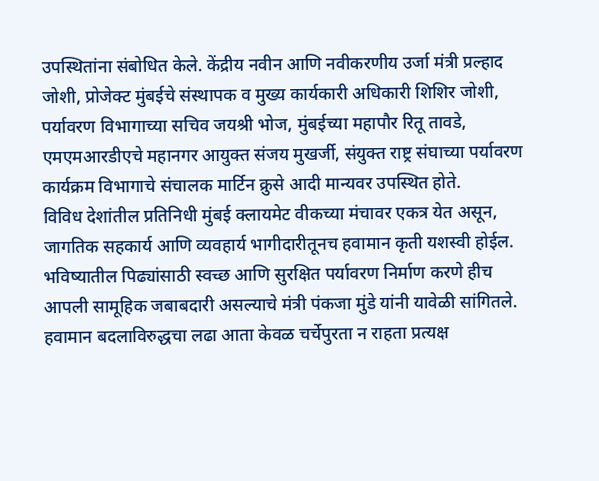उपस्थितांना संबोधित केले. केंद्रीय नवीन आणि नवीकरणीय उर्जा मंत्री प्रल्हाद जोशी, प्रोजेक्ट मुंबईचे संस्थापक व मुख्य कार्यकारी अधिकारी शिशिर जोशी, पर्यावरण विभागाच्या सचिव जयश्री भोज, मुंबईच्या महापौर रितू तावडे, एमएमआरडीएचे महानगर आयुक्त संजय मुखर्जी, संयुक्त राष्ट्र संघाच्या पर्यावरण कार्यक्रम विभागाचे संचालक मार्टिन क्रुसे आदी मान्यवर उपस्थित होते.
विविध देशांतील प्रतिनिधी मुंबई क्लायमेट वीकच्या मंचावर एकत्र येत असून, जागतिक सहकार्य आणि व्यवहार्य भागीदारीतूनच हवामान कृती यशस्वी होईल. भविष्यातील पिढ्यांसाठी स्वच्छ आणि सुरक्षित पर्यावरण निर्माण करणे हीच आपली सामूहिक जबाबदारी असल्याचे मंत्री पंकजा मुंडे यांनी यावेळी सांगितले. हवामान बदलाविरुद्धचा लढा आता केवळ चर्चेपुरता न राहता प्रत्यक्ष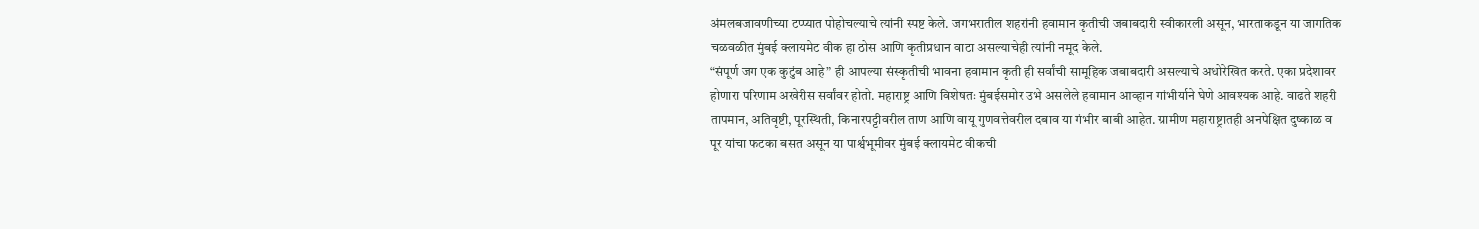अंमलबजावणीच्या टप्प्यात पोहोचल्याचे त्यांनी स्पष्ट केले. जगभरातील शहरांनी हवामान कृतीची जबाबदारी स्वीकारली असून, भारताकडून या जागतिक चळवळीत मुंबई क्लायमेट वीक हा ठोस आणि कृतीप्रधान वाटा असल्याचेही त्यांनी नमूद केले.
“संपूर्ण जग एक कुटुंब आहे” ही आपल्या संस्कृतीची भावना हवामान कृती ही सर्वांची सामूहिक जबाबदारी असल्याचे अधोरेखित करते. एका प्रदेशावर होणारा परिणाम अखेरीस सर्वांवर होतो. महाराष्ट्र आणि विशेषतः मुंबईसमोर उभे असलेले हवामान आव्हान गांभीर्याने घेणे आवश्यक आहे. वाढते शहरी तापमान, अतिवृष्टी, पूरस्थिती, किनारपट्टीवरील ताण आणि वायू गुणवत्तेवरील दबाव या गंभीर बाबी आहेत. ग्रामीण महाराष्ट्रातही अनपेक्षित दुष्काळ व पूर यांचा फटका बसत असून या पार्श्वभूमीवर मुंबई क्लायमेट वीकची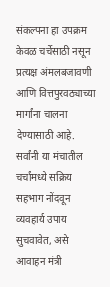संकल्पना हा उपक्रम केवळ चर्चेसाठी नसून प्रत्यक्ष अंमलबजावणी आणि वित्तपुरवठ्याच्या मार्गांना चालना देण्यासाठी आहे. सर्वांनी या मंचातील चर्चांमध्ये सक्रिय सहभाग नोंदवून व्यवहार्य उपाय सुचवावेत, असे आवाहन मंत्री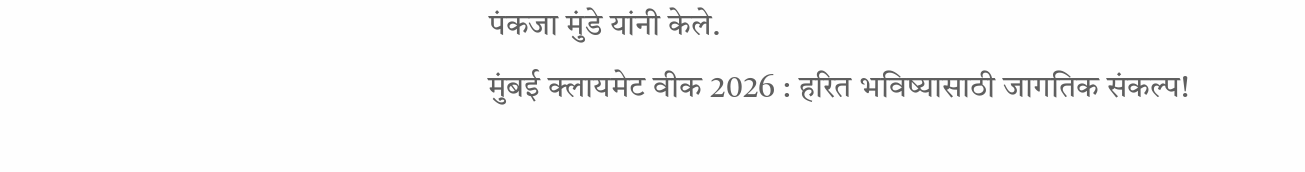पंकजा मुंडे यांनी केले.
मुंबई क्लायमेट वीक 2026 : हरित भविष्यासाठी जागतिक संकल्प!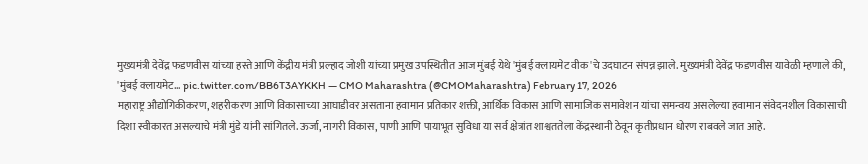मुख्यमंत्री देवेंद्र फडणवीस यांच्या हस्ते आणि केंद्रीय मंत्री प्रल्हाद जोशी यांच्या प्रमुख उपस्थितीत आज मुंबई येथे 'मुंबई क्लायमेट वीक'चे उदघाटन संपन्न झाले. मुख्यमंत्री देवेंद्र फडणवीस यावेळी म्हणाले की, 'मुंबई क्लायमेट… pic.twitter.com/BB6T3AYKKH — CMO Maharashtra (@CMOMaharashtra) February 17, 2026
महाराष्ट्र औद्योगिकीकरण, शहरीकरण आणि विकासाच्या आघाडीवर असताना हवामान प्रतिकार शक्ती, आर्थिक विकास आणि सामाजिक समावेशन यांचा समन्वय असलेल्या हवामान संवेदनशील विकासाची दिशा स्वीकारत असल्याचे मंत्री मुंडे यांनी सांगितले. ऊर्जा, नागरी विकास, पाणी आणि पायाभूत सुविधा या सर्व क्षेत्रांत शाश्वततेला केंद्रस्थानी ठेवून कृतीप्रधान धोरण राबवले जात आहे.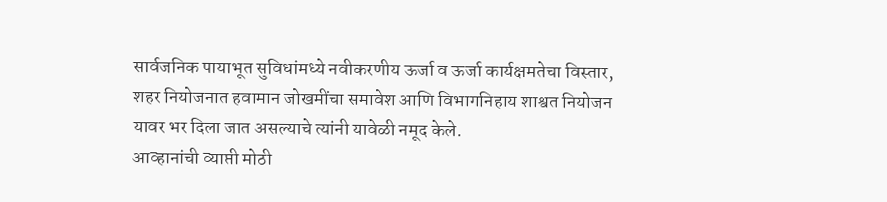सार्वजनिक पायाभूत सुविधांमध्ये नवीकरणीय ऊर्जा व ऊर्जा कार्यक्षमतेचा विस्तार, शहर नियोजनात हवामान जोखमींचा समावेश आणि विभागनिहाय शाश्वत नियोजन यावर भर दिला जात असल्याचे त्यांनी यावेळी नमूद केले.
आव्हानांची व्याप्ती मोठी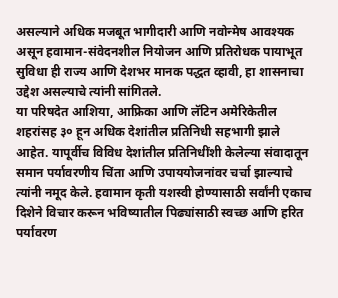असल्याने अधिक मजबूत भागीदारी आणि नवोन्मेष आवश्यक असून हवामान-संवेदनशील नियोजन आणि प्रतिरोधक पायाभूत सुविधा ही राज्य आणि देशभर मानक पद्धत व्हावी, हा शासनाचा उद्देश असल्याचे त्यांनी सांगितले.
या परिषदेत आशिया, आफ्रिका आणि लॅटिन अमेरिकेतील शहरांसह ३० हून अधिक देशांतील प्रतिनिधी सहभागी झाले आहेत. यापूर्वीच विविध देशांतील प्रतिनिधींशी केलेल्या संवादातून समान पर्यावरणीय चिंता आणि उपाययोजनांवर चर्चा झाल्याचे त्यांनी नमूद केले. हवामान कृती यशस्वी होण्यासाठी सर्वांनी एकाच दिशेने विचार करून भविष्यातील पिढ्यांसाठी स्वच्छ आणि हरित पर्यावरण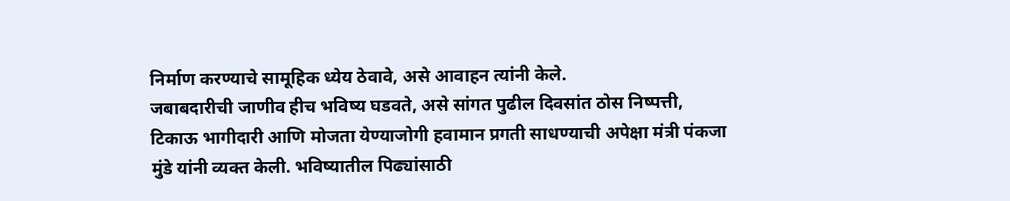निर्माण करण्याचे सामूहिक ध्येय ठेवावे, असे आवाहन त्यांनी केले.
जबाबदारीची जाणीव हीच भविष्य घडवते, असे सांगत पुढील दिवसांत ठोस निष्पत्ती, टिकाऊ भागीदारी आणि मोजता येण्याजोगी हवामान प्रगती साधण्याची अपेक्षा मंत्री पंकजा मुंडे यांनी व्यक्त केली. भविष्यातील पिढ्यांसाठी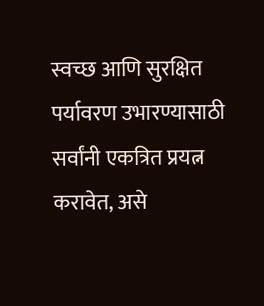स्वच्छ आणि सुरक्षित पर्यावरण उभारण्यासाठी सर्वांनी एकत्रित प्रयत्न करावेत, असे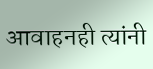आवाहनही त्यांनी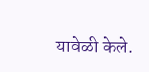यावेळी केले.